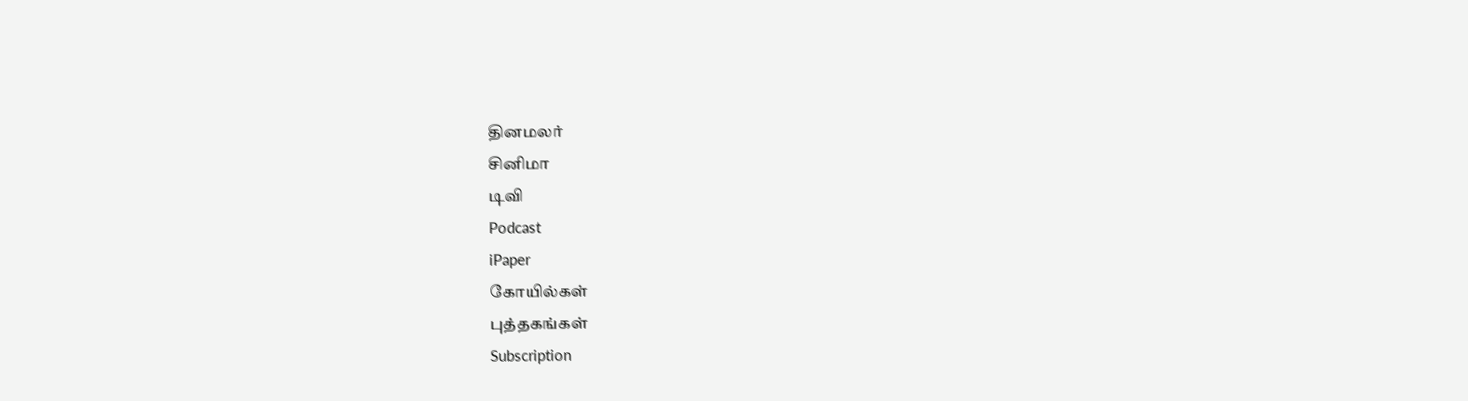தினமலர்
சினிமா
டிவி
Podcast
iPaper
கோயில்கள்
புத்தகங்கள்
Subscription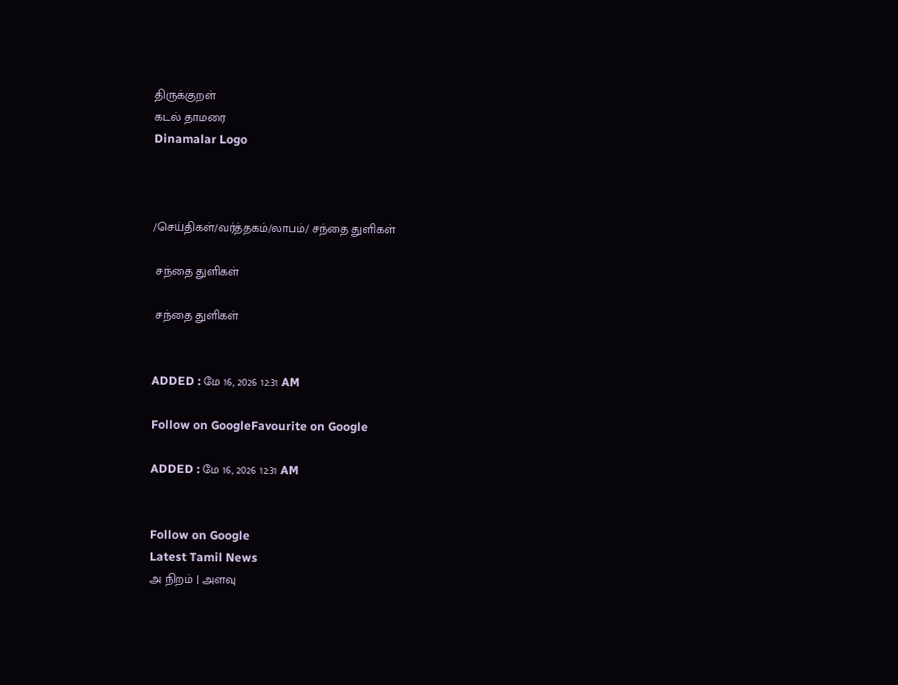திருக்குறள்
கடல் தாமரை
Dinamalar Logo



/செய்திகள்/வர்த்தகம்/லாபம்/ சந்தை துளிகள்

 சந்தை துளிகள்

 சந்தை துளிகள்


ADDED : மே 16, 2026 12:31 AM

Follow on GoogleFavourite on Google

ADDED : மே 16, 2026 12:31 AM


Follow on Google
Latest Tamil News
அ நிறம் | அளவு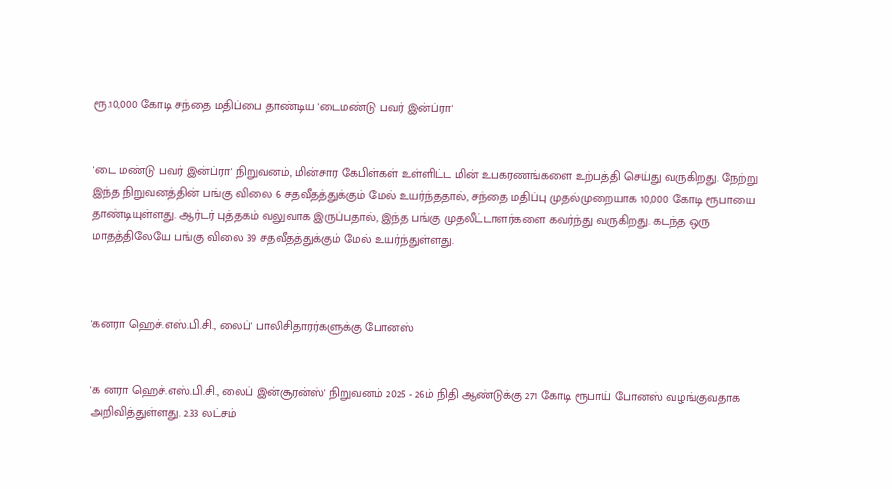ரூ.10,000 கோடி சந்தை மதிப்பை தாண்டிய 'டைமண்டு பவர் இன்ப்ரா'


'டை மண்டு பவர் இன்ப்ரா' நிறுவனம், மின்சார கேபிள்கள் உள்ளிட்ட மின் உபகரணங்களை உற்பத்தி செய்து வருகிறது. நேற்று இந்த நிறுவனத்தின் பங்கு விலை 6 சதவீதத்துக்கும் மேல் உயர்ந்ததால், சந்தை மதிப்பு முதல்முறையாக 10,000 கோடி ரூபாயை தாண்டியுள்ளது. ஆர்டர் புத்தகம் வலுவாக இருப்பதால், இந்த பங்கு முதலீட்டாளர்களை கவர்ந்து வருகிறது. கடந்த ஒரு மாதத்திலேயே பங்கு விலை 39 சதவீதத்துக்கும் மேல் உயர்ந்துள்ளது.



'கனரா ஹெச்.எஸ்.பி.சி., லைப்' பாலிசிதாரர்களுக்கு போனஸ்


'க னரா ஹெச்.எஸ்.பி.சி., லைப் இன்சூரன்ஸ்' நிறுவனம் 2025 - 26ம் நிதி ஆண்டுக்கு 271 கோடி ரூபாய் போனஸ் வழங்குவதாக அறிவித்துள்ளது. 2.33 லட்சம்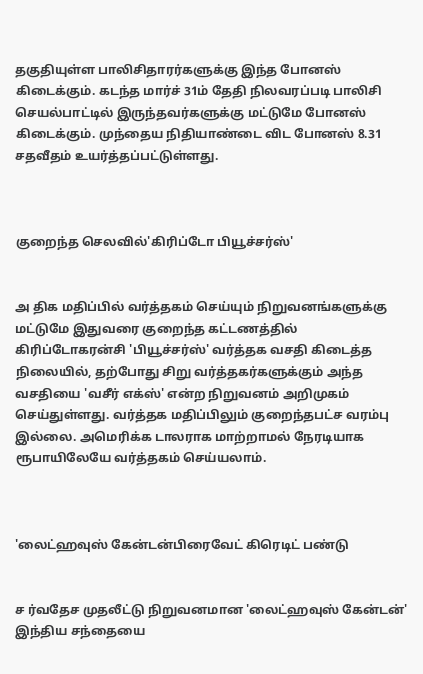தகுதியுள்ள பாலிசிதாரர்களுக்கு இந்த போனஸ் கிடைக்கும். கடந்த மார்ச் 31ம் தேதி நிலவரப்படி பாலிசி செயல்பாட்டில் இருந்தவர்களுக்கு மட்டுமே போனஸ் கிடைக்கும். முந்தைய நிதியாண்டை விட போனஸ் 8.31 சதவீதம் உயர்த்தப்பட்டுள்ளது.



குறைந்த செலவில்'கிரிப்டோ பியூச்சர்ஸ்'


அ திக மதிப்பில் வர்த்தகம் செய்யும் நிறுவனங்களுக்கு மட்டுமே இதுவரை குறைந்த கட்டணத்தில் கிரிப்டோகரன்சி 'பியூச்சர்ஸ்' வர்த்தக வசதி கிடைத்த நிலையில், தற்போது சிறு வர்த்தகர்களுக்கும் அந்த வசதியை 'வசீர் எக்ஸ்' என்ற நிறுவனம் அறிமுகம் செய்துள்ளது. வர்த்தக மதிப்பிலும் குறைந்தபட்ச வரம்பு இல்லை. அமெரிக்க டாலராக மாற்றாமல் நேரடியாக ரூபாயிலேயே வர்த்தகம் செய்யலாம்.



'லைட்ஹவுஸ் கேன்டன்பிரைவேட் கிரெடிட் பண்டு


ச ர்வதேச முதலீட்டு நிறுவனமான 'லைட்ஹவுஸ் கேன்டன்' இந்திய சந்தையை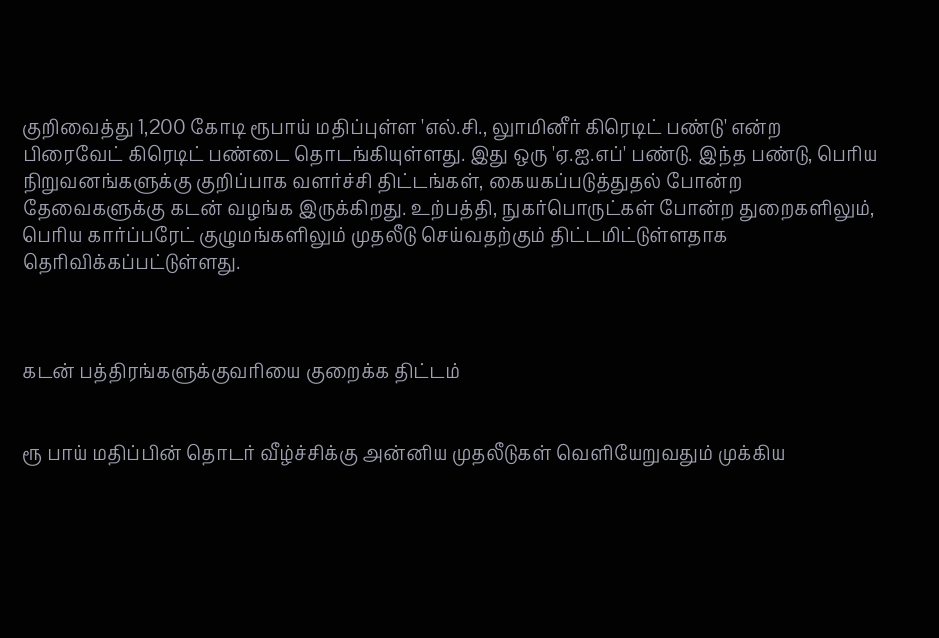குறிவைத்து 1,200 கோடி ரூபாய் மதிப்புள்ள 'எல்.சி., லுாமினீர் கிரெடிட் பண்டு' என்ற பிரைவேட் கிரெடிட் பண்டை தொடங்கியுள்ளது. இது ஒரு 'ஏ.ஐ.எப்' பண்டு. இந்த பண்டு, பெரிய நிறுவனங்களுக்கு குறிப்பாக வளர்ச்சி திட்டங்கள், கையகப்படுத்துதல் போன்ற தேவைகளுக்கு கடன் வழங்க இருக்கிறது. உற்பத்தி, நுகர்பொருட்கள் போன்ற துறைகளிலும், பெரிய கார்ப்பரேட் குழுமங்களிலும் முதலீடு செய்வதற்கும் திட்டமிட்டுள்ளதாக தெரிவிக்கப்பட்டுள்ளது.



கடன் பத்திரங்களுக்குவரியை குறைக்க திட்டம்


ரூ பாய் மதிப்பின் தொடர் வீழ்ச்சிக்கு அன்னிய முதலீடுகள் வெளியேறுவதும் முக்கிய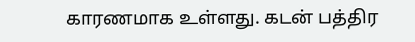காரணமாக உள்ளது. கடன் பத்திர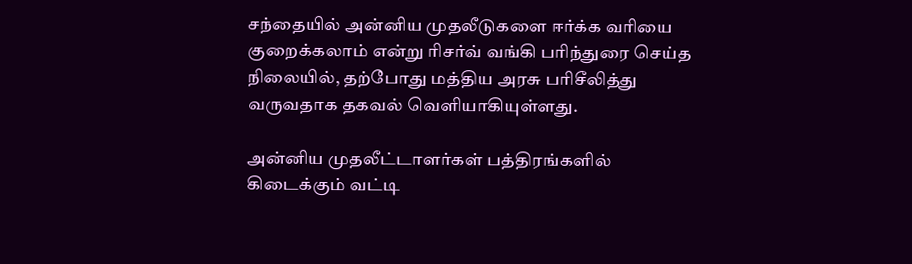சந்தையில் அன்னிய முதலீடுகளை ஈர்க்க வரியை குறைக்கலாம் என்று ரிசர்வ் வங்கி பரிந்துரை செய்த நிலையில், தற்போது மத்திய அரசு பரிசீலித்து வருவதாக தகவல் வெளியாகியுள்ளது.

அன்னிய முதலீட்டாளர்கள் பத்திரங்களில் கிடைக்கும் வட்டி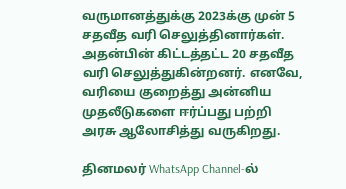வருமானத்துக்கு 2023க்கு முன் 5 சதவீத வரி செலுத்தினார்கள். அதன்பின் கிட்டத்தட்ட 20 சதவீத வரி செலுத்துகின்றனர். எனவே, வரியை குறைத்து அன்னிய முதலீடுகளை ஈர்ப்பது பற்றி அரசு ஆலோசித்து வருகிறது.

தினமலர் WhatsApp Channel-ல்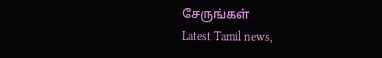சேருங்கள்
Latest Tamil news,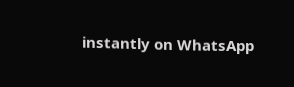instantly on WhatsApp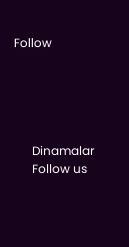Follow





      Dinamalar
      Follow us